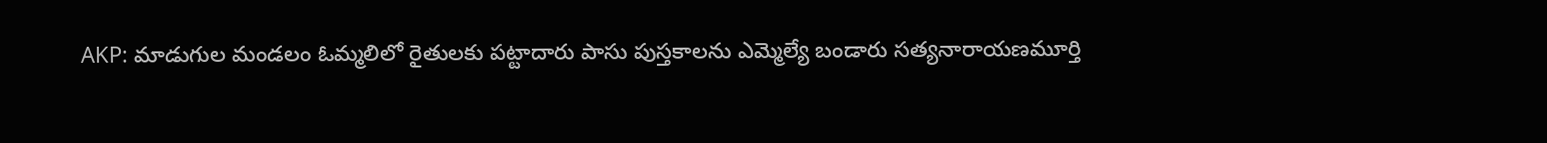AKP: మాడుగుల మండలం ఓమ్మలిలో రైతులకు పట్టాదారు పాసు పుస్తకాలను ఎమ్మెల్యే బండారు సత్యనారాయణమూర్తి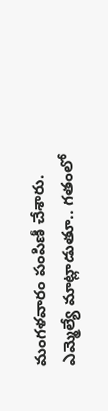మంగళవారం పంపిణీ చేశారు. ఎమ్మెల్యే మాట్లాడుతూ.. గతంలో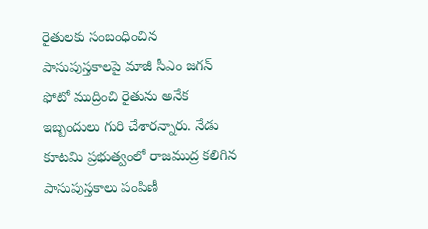రైతులకు సంబంధించిన పాసుపుస్తకాలపై మాజీ సీఎం జగన్ ఫోటో ముద్రించి రైతును అనేక ఇబ్బందులు గురి చేశారన్నారు. నేడు కూటమి ప్రభుత్వంలో రాజముద్ర కలిగిన పాసుపుస్తకాలు పంపిణీ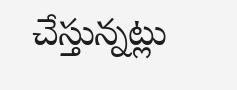చేస్తున్నట్లు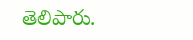తెలిపారు.